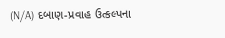(N/A) દબાણ-પ્રવાહ ઉત્કલ્પના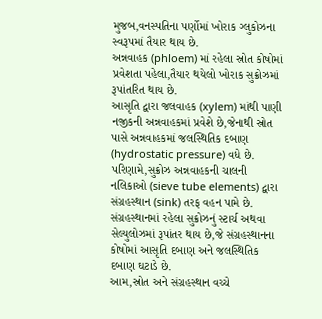મુજબ,વનસ્પતિના પર્ણોમાં ખોરાક ગ્લુકોઝના સ્વરૂપમાં તૈયાર થાય છે.
અન્નવાહક (phloem) માં રહેલા સ્રોત કોષોમાં પ્રવેશતા પહેલા,તૈયાર થયેલો ખોરાક સુક્રોઝમાં રૂપાંતરિત થાય છે.
આસૃતિ દ્વારા જલવાહક (xylem) માંથી પાણી નજીકની અન્નવાહકમાં પ્રવેશે છે,જેનાથી સ્રોત પાસે અન્નવાહકમાં જલસ્થિતિક દબાણ (hydrostatic pressure) વધે છે.
પરિણામે,સુક્રોઝ અન્નવાહકની ચાલની નલિકાઓ (sieve tube elements) દ્વારા સંગ્રહસ્થાન (sink) તરફ વહન પામે છે.
સંગ્રહસ્થાનમાં રહેલા સુક્રોઝનું સ્ટાર્ચ અથવા સેલ્યુલોઝમાં રૂપાંતર થાય છે,જે સંગ્રહસ્થાનના કોષોમાં આસૃતિ દબાણ અને જલસ્થિતિક દબાણ ઘટાડે છે.
આમ,સ્રોત અને સંગ્રહસ્થાન વચ્ચે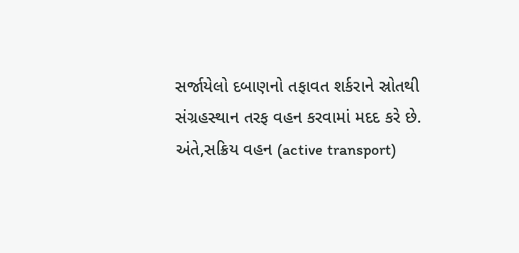સર્જાયેલો દબાણનો તફાવત શર્કરાને સ્રોતથી સંગ્રહસ્થાન તરફ વહન કરવામાં મદદ કરે છે.
અંતે,સક્રિય વહન (active transport)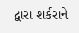દ્વારા શર્કરાને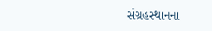સંગ્રહસ્થાનના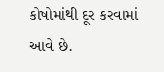કોષોમાંથી દૂર કરવામાં આવે છે.